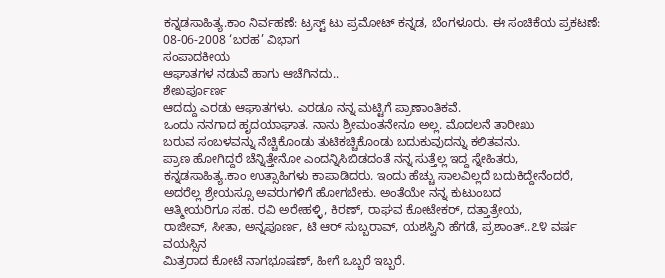ಕನ್ನಡಸಾಹಿತ್ಯ.ಕಾಂ ನಿರ್ವಹಣೆ: ಟ್ರಸ್ಟ್ ಟು ಪ್ರಮೋಟ್ ಕನ್ನಡ, ಬೆಂಗಳೂರು. ಈ ಸಂಚಿಕೆಯ ಪ್ರಕಟಣೆ: 08-06-2008 ‘ಬರಹ’ ವಿಭಾಗ
ಸಂಪಾದಕೀಯ
ಆಘಾತಗಳ ನಡುವೆ ಹಾಗು ಆಚೆಗಿನದು..
ಶೇಖರ್ಪೂರ್ಣ
ಆದದ್ದು ಎರಡು ಆಘಾತಗಳು. ಎರಡೂ ನನ್ನ ಮಟ್ಟಿಗೆ ಪ್ರಾಣಾಂತಿಕವೆ.
ಒಂದು ನನಗಾದ ಹೃದಯಾಘಾತ. ನಾನು ಶ್ರೀಮಂತನೇನೂ ಅಲ್ಲ. ಮೊದಲನೆ ತಾರೀಖು
ಬರುವ ಸಂಬಳವನ್ನು ನೆಚ್ಚಿಕೊಂಡು ತುಟಿಕಚ್ಚಿಕೊಂಡು ಬದುಕುವುದನ್ನು ಕಲಿತವನು.
ಪ್ರಾಣ ಹೋಗಿದ್ದರೆ ಚೆನ್ನಿತ್ತೇನೋ ಎಂದನ್ನಿಸಿಬಿಡದಂತೆ ನನ್ನ ಸುತ್ತೆಲ್ಲ ಇದ್ದ ಸ್ನೇಹಿತರು,
ಕನ್ನಡಸಾಹಿತ್ಯ.ಕಾಂ ಉತ್ಸಾಹಿಗಳು ಕಾಪಾಡಿದರು. ಇಂದು ಹೆಚ್ಚು ಸಾಲವಿಲ್ಲದೆ ಬದುಕಿದ್ದೇನೆಂದರೆ,
ಅದರೆಲ್ಲ ಶ್ರೇಯಸ್ಸೂ ಅವರುಗಳಿಗೆ ಹೋಗಬೇಕು. ಅಂತೆಯೇ ನನ್ನ ಕುಟುಂಬದ
ಆತ್ಮೀಯರಿಗೂ ಸಹ. ರವಿ ಅರೇಹಳ್ಳಿ, ಕಿರಣ್, ರಾಘವ ಕೋಟೇಕರ್, ದತ್ತಾತ್ರೇಯ,
ರಾಜೀವ್, ಸೀತಾ, ಅನ್ನಪೂರ್ಣ, ಟಿ ಆರ್ ಸುಬ್ಬರಾವ್, ಯಶಸ್ವಿನಿ ಹೆಗಡೆ, ಪ್ರಶಾಂತ್..೭೪ ವರ್ಷ ವಯಸ್ಸಿನ
ಮಿತ್ರರಾದ ಕೋಟೆ ನಾಗಭೂಷಣ್, ಹೀಗೆ ಒಬ್ಬರೆ ಇಬ್ಬರೆ.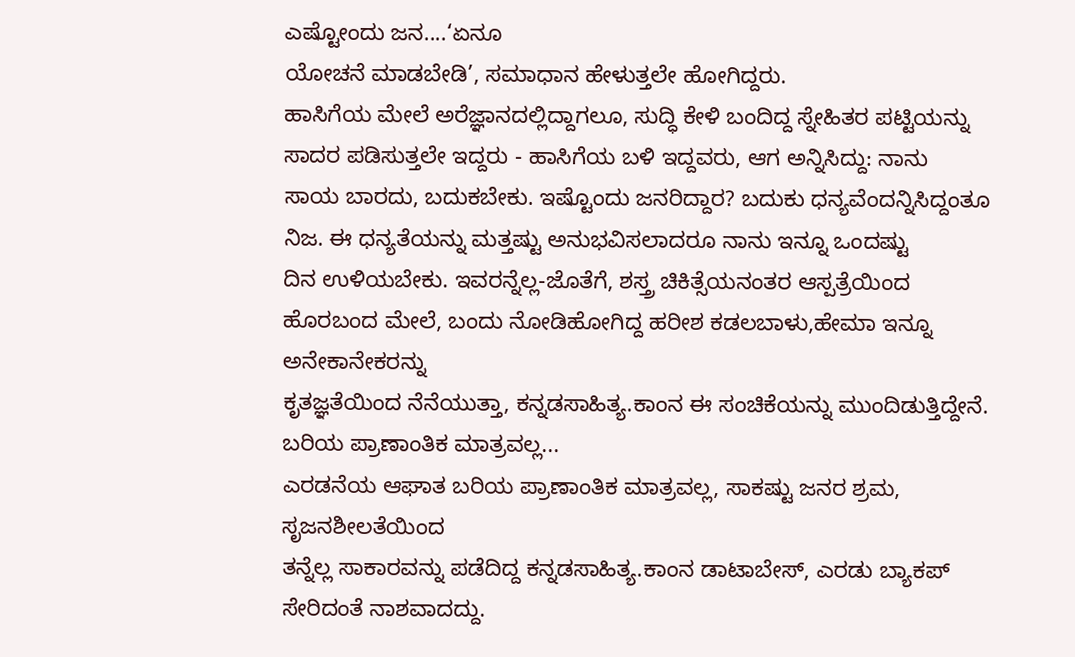ಎಷ್ಟೋಂದು ಜನ....‘ಏನೂ
ಯೋಚನೆ ಮಾಡಬೇಡಿ’, ಸಮಾಧಾನ ಹೇಳುತ್ತಲೇ ಹೋಗಿದ್ದರು.
ಹಾಸಿಗೆಯ ಮೇಲೆ ಅರೆಜ್ಞಾನದಲ್ಲಿದ್ದಾಗಲೂ, ಸುದ್ಧಿ ಕೇಳಿ ಬಂದಿದ್ದ ಸ್ನೇಹಿತರ ಪಟ್ಟಿಯನ್ನು
ಸಾದರ ಪಡಿಸುತ್ತಲೇ ಇದ್ದರು - ಹಾಸಿಗೆಯ ಬಳಿ ಇದ್ದವರು, ಆಗ ಅನ್ನಿಸಿದ್ದು: ನಾನು
ಸಾಯ ಬಾರದು, ಬದುಕಬೇಕು. ಇಷ್ಟೊಂದು ಜನರಿದ್ದಾರ? ಬದುಕು ಧನ್ಯವೆಂದನ್ನಿಸಿದ್ದಂತೂ
ನಿಜ. ಈ ಧನ್ಯತೆಯನ್ನು ಮತ್ತಷ್ಟು ಅನುಭವಿಸಲಾದರೂ ನಾನು ಇನ್ನೂ ಒಂದಷ್ಟು
ದಿನ ಉಳಿಯಬೇಕು. ಇವರನ್ನೆಲ್ಲ-ಜೊತೆಗೆ, ಶಸ್ತ್ರ ಚಿಕಿತ್ಸೆಯನಂತರ ಆಸ್ಪತ್ರೆಯಿಂದ
ಹೊರಬಂದ ಮೇಲೆ, ಬಂದು ನೋಡಿಹೋಗಿದ್ದ ಹರೀಶ ಕಡಲಬಾಳು,ಹೇಮಾ ಇನ್ನೂ ಅನೇಕಾನೇಕರನ್ನು
ಕೃತಜ್ಞತೆಯಿಂದ ನೆನೆಯುತ್ತಾ, ಕನ್ನಡಸಾಹಿತ್ಯ.ಕಾಂನ ಈ ಸಂಚಿಕೆಯನ್ನು ಮುಂದಿಡುತ್ತಿದ್ದೇನೆ.
ಬರಿಯ ಪ್ರಾಣಾಂತಿಕ ಮಾತ್ರವಲ್ಲ...
ಎರಡನೆಯ ಆಘಾತ ಬರಿಯ ಪ್ರಾಣಾಂತಿಕ ಮಾತ್ರವಲ್ಲ, ಸಾಕಷ್ಟು ಜನರ ಶ್ರಮ, ಸೃಜನಶೀಲತೆಯಿಂದ
ತನ್ನೆಲ್ಲ ಸಾಕಾರವನ್ನು ಪಡೆದಿದ್ದ ಕನ್ನಡಸಾಹಿತ್ಯ.ಕಾಂನ ಡಾಟಾಬೇಸ್, ಎರಡು ಬ್ಯಾಕಪ್
ಸೇರಿದಂತೆ ನಾಶವಾದದ್ದು.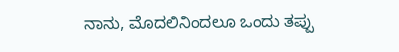ನಾನು, ಮೊದಲಿನಿಂದಲೂ ಒಂದು ತಪ್ಪು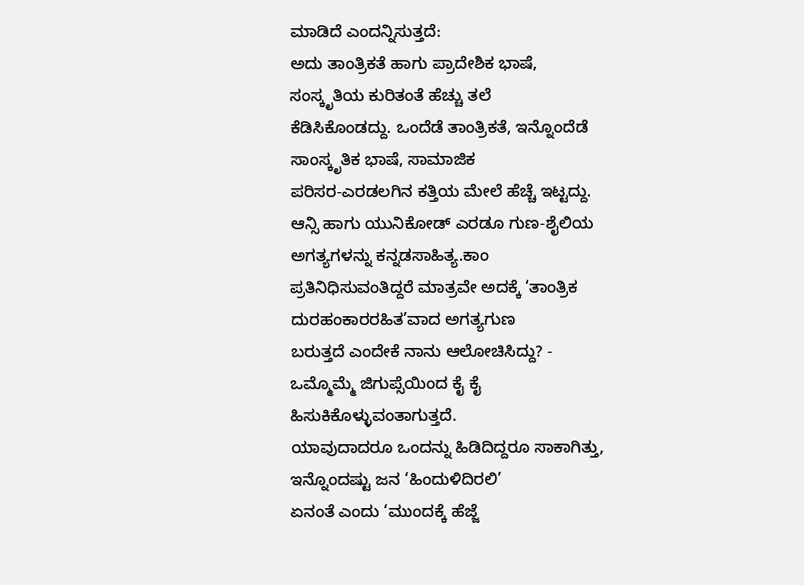ಮಾಡಿದೆ ಎಂದನ್ನಿಸುತ್ತದೆ:
ಅದು ತಾಂತ್ರಿಕತೆ ಹಾಗು ಪ್ರಾದೇಶಿಕ ಭಾಷೆ, ಸಂಸ್ಕೃತಿಯ ಕುರಿತಂತೆ ಹೆಚ್ಚು ತಲೆ
ಕೆಡಿಸಿಕೊಂಡದ್ದು. ಒಂದೆಡೆ ತಾಂತ್ರಿಕತೆ, ಇನ್ನೊಂದೆಡೆ ಸಾಂಸ್ಕೃತಿಕ ಭಾಷೆ, ಸಾಮಾಜಿಕ
ಪರಿಸರ-ಎರಡಲಗಿನ ಕತ್ತಿಯ ಮೇಲೆ ಹೆಚ್ಚೆ ಇಟ್ಟದ್ದು.
ಆನ್ಸಿ ಹಾಗು ಯುನಿಕೋಡ್ ಎರಡೂ ಗುಣ-ಶೈಲಿಯ ಅಗತ್ಯಗಳನ್ನು ಕನ್ನಡಸಾಹಿತ್ಯ.ಕಾಂ
ಪ್ರತಿನಿಧಿಸುವಂತಿದ್ದರೆ ಮಾತ್ರವೇ ಅದಕ್ಕೆ ‘ತಾಂತ್ರಿಕ ದುರಹಂಕಾರರಹಿತ’ವಾದ ಅಗತ್ಯಗುಣ
ಬರುತ್ತದೆ ಎಂದೇಕೆ ನಾನು ಆಲೋಚಿಸಿದ್ದು? - ಒಮ್ಮೊಮ್ಮೆ ಜಿಗುಪ್ಸೆಯಿಂದ ಕೈ ಕೈ ಹಿಸುಕಿಕೊಳ್ಳುವಂತಾಗುತ್ತದೆ.
ಯಾವುದಾದರೂ ಒಂದನ್ನು ಹಿಡಿದಿದ್ದರೂ ಸಾಕಾಗಿತ್ತು, ಇನ್ನೊಂದಷ್ಟು ಜನ ‘ಹಿಂದುಳಿದಿರಲಿ’
ಏನಂತೆ ಎಂದು ‘ಮುಂದಕ್ಕೆ ಹೆಜ್ಜೆ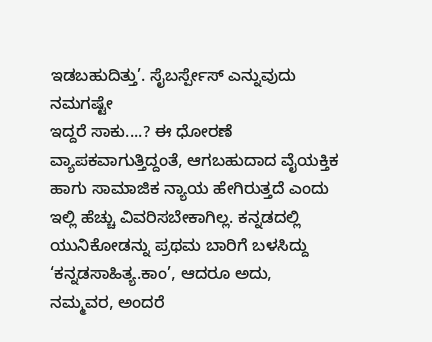ಇಡಬಹುದಿತ್ತು’. ಸೈಬರ್ಸ್ಪೇಸ್ ಎನ್ನುವುದು ನಮಗಷ್ಟೇ
ಇದ್ದರೆ ಸಾಕು....? ಈ ಧೋರಣೆ ವ್ಯಾಪಕವಾಗುತ್ತಿದ್ದಂತೆ, ಆಗಬಹುದಾದ ವೈಯಕ್ತಿಕ
ಹಾಗು ಸಾಮಾಜಿಕ ನ್ಯಾಯ ಹೇಗಿರುತ್ತದೆ ಎಂದು ಇಲ್ಲಿ ಹೆಚ್ಚು ವಿವರಿಸಬೇಕಾಗಿಲ್ಲ. ಕನ್ನಡದಲ್ಲಿ
ಯುನಿಕೋಡನ್ನು ಪ್ರಥಮ ಬಾರಿಗೆ ಬಳಸಿದ್ದು ‘ಕನ್ನಡಸಾಹಿತ್ಯ.ಕಾಂ’, ಆದರೂ ಅದು,
ನಮ್ಮವರ, ಅಂದರೆ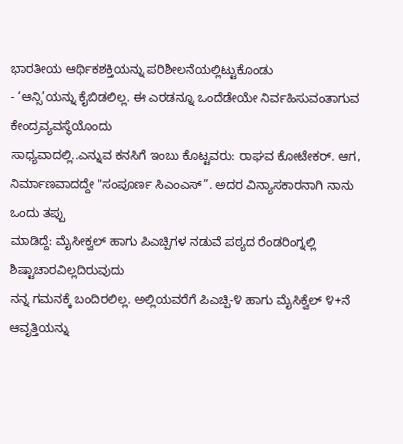ಭಾರತೀಯ ಆರ್ಥಿಕಶಕ್ತಿಯನ್ನು ಪರಿಶೀಲನೆಯಲ್ಲಿಟ್ಟುಕೊಂಡು
- ‘ಆನ್ಸಿ’ಯನ್ನು ಕೈಬಿಡಲಿಲ್ಲ. ಈ ಎರಡನ್ನೂ ಒಂದೆಡೇಯೇ ನಿರ್ವಹಿಸುವಂತಾಗುವ ಕೇಂದ್ರವ್ಯವಸ್ಥೆಯೊಂದು
ಸಾಧ್ಯವಾದಲ್ಲಿ..ಎನ್ನುವ ಕನಸಿಗೆ ಇಂಬು ಕೊಟ್ಟವರು: ರಾಘವ ಕೋಟೇಕರ್. ಆಗ,
ನಿರ್ಮಾಣವಾದದ್ದೇ "ಸಂಪೂರ್ಣ ಸಿಎಂಎಸ್”. ಅದರ ವಿನ್ಯಾಸಕಾರನಾಗಿ ನಾನು ಒಂದು ತಪ್ಪು
ಮಾಡಿದ್ದೆ: ಮೈಸೀಕ್ವಲ್ ಹಾಗು ಪಿಎಚ್ಪಿಗಳ ನಡುವೆ ಪಠ್ಯದ ರೆಂಡರಿಂಗ್ನಲ್ಲಿ ಶಿಷ್ಟಾಚಾರವಿಲ್ಲದಿರುವುದು
ನನ್ನ ಗಮನಕ್ಕೆ ಬಂದಿರಲಿಲ್ಲ. ಅಲ್ಲಿಯವರೆಗೆ ಪಿಎಚ್ಪಿ-೪ ಹಾಗು ಮೈಸಿಕ್ವೆಲ್ ೪+ನೆ ಆವೃತ್ತಿಯನ್ನು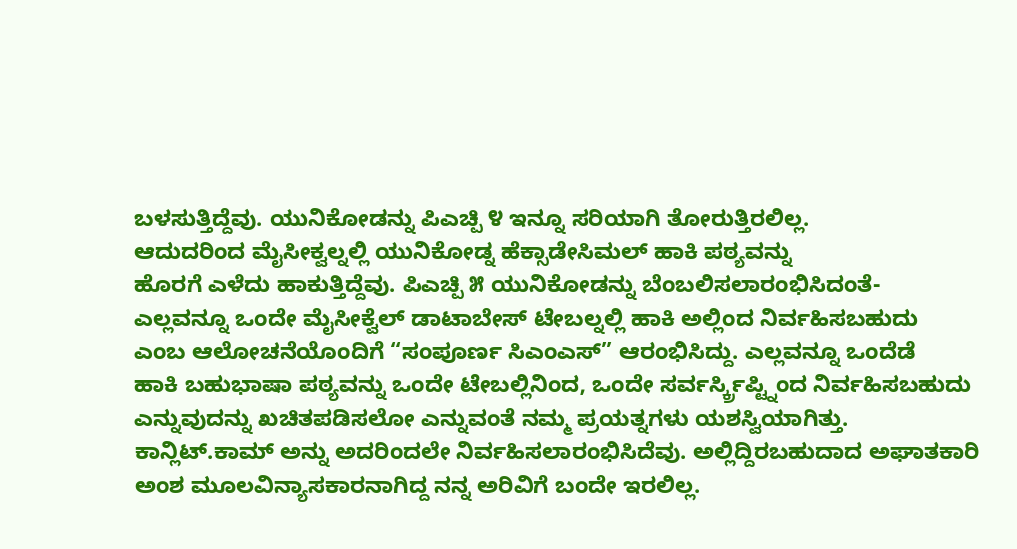ಬಳಸುತ್ತಿದ್ದೆವು. ಯುನಿಕೋಡನ್ನು ಪಿಎಚ್ಪಿ ೪ ಇನ್ನೂ ಸರಿಯಾಗಿ ತೋರುತ್ತಿರಲಿಲ್ಲ.
ಆದುದರಿಂದ ಮೈಸೀಕ್ವಲ್ನಲ್ಲಿ ಯುನಿಕೋಡ್ನ ಹೆಕ್ಸಾಡೇಸಿಮಲ್ ಹಾಕಿ ಪಠ್ಯವನ್ನು
ಹೊರಗೆ ಎಳೆದು ಹಾಕುತ್ತಿದ್ದೆವು. ಪಿಎಚ್ಪಿ ೫ ಯುನಿಕೋಡನ್ನು ಬೆಂಬಲಿಸಲಾರಂಭಿಸಿದಂತೆ-
ಎಲ್ಲವನ್ನೂ ಒಂದೇ ಮೈಸೀಕ್ವೆಲ್ ಡಾಟಾಬೇಸ್ ಟೇಬಲ್ನಲ್ಲಿ ಹಾಕಿ ಅಲ್ಲಿಂದ ನಿರ್ವಹಿಸಬಹುದು
ಎಂಬ ಆಲೋಚನೆಯೊಂದಿಗೆ “ಸಂಪೂರ್ಣ ಸಿಎಂಎಸ್” ಆರಂಭಿಸಿದ್ದು. ಎಲ್ಲವನ್ನೂ ಒಂದೆಡೆ
ಹಾಕಿ ಬಹುಭಾಷಾ ಪಠ್ಯವನ್ನು ಒಂದೇ ಟೇಬಲ್ಲಿನಿಂದ, ಒಂದೇ ಸರ್ವರ್ಸ್ಕ್ರಿಪ್ಟ್ನಿಂದ ನಿರ್ವಹಿಸಬಹುದು
ಎನ್ನುವುದನ್ನು ಖಚಿತಪಡಿಸಲೋ ಎನ್ನುವಂತೆ ನಮ್ಮ ಪ್ರಯತ್ನಗಳು ಯಶಸ್ವಿಯಾಗಿತ್ತು.
ಕಾನ್ಲಿಟ್.ಕಾಮ್ ಅನ್ನು ಅದರಿಂದಲೇ ನಿರ್ವಹಿಸಲಾರಂಭಿಸಿದೆವು. ಅಲ್ಲಿದ್ದಿರಬಹುದಾದ ಅಘಾತಕಾರಿ
ಅಂಶ ಮೂಲವಿನ್ಯಾಸಕಾರನಾಗಿದ್ದ ನನ್ನ ಅರಿವಿಗೆ ಬಂದೇ ಇರಲಿಲ್ಲ.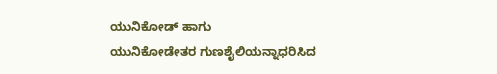ಯುನಿಕೋಡ್ ಹಾಗು
ಯುನಿಕೋಡೇತರ ಗುಣಶೈಲಿಯನ್ನಾಧರಿಸಿದ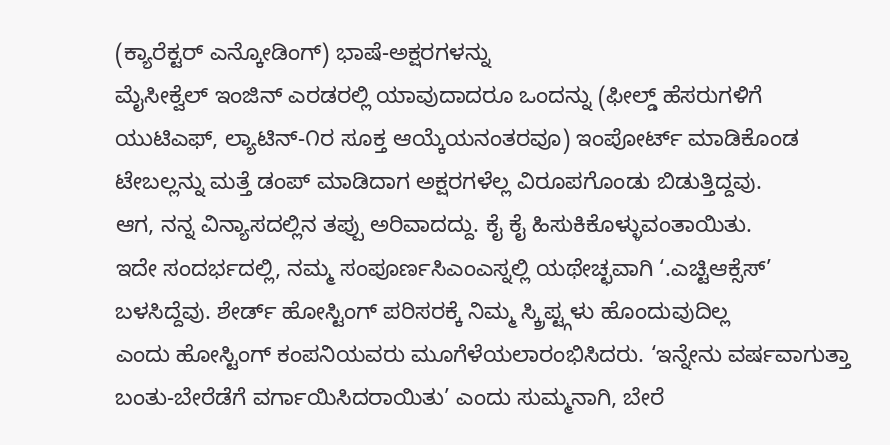(ಕ್ಯಾರೆಕ್ಟರ್ ಎನ್ಕೋಡಿಂಗ್) ಭಾಷೆ-ಅಕ್ಷರಗಳನ್ನು
ಮೈಸೀಕ್ವೆಲ್ ಇಂಜಿನ್ ಎರಡರಲ್ಲಿ ಯಾವುದಾದರೂ ಒಂದನ್ನು (ಫೀಲ್ಡ್ ಹೆಸರುಗಳಿಗೆ
ಯುಟಿಎಫ್, ಲ್ಯಾಟಿನ್-೧ರ ಸೂಕ್ತ ಆಯ್ಕೆಯನಂತರವೂ) ಇಂಪೋರ್ಟ್ ಮಾಡಿಕೊಂಡ
ಟೇಬಲ್ಲನ್ನು ಮತ್ತೆ ಡಂಪ್ ಮಾಡಿದಾಗ ಅಕ್ಷರಗಳೆಲ್ಲ ವಿರೂಪಗೊಂಡು ಬಿಡುತ್ತಿದ್ದವು.
ಆಗ, ನನ್ನ ವಿನ್ಯಾಸದಲ್ಲಿನ ತಪ್ಪು ಅರಿವಾದದ್ದು. ಕೈ ಕೈ ಹಿಸುಕಿಕೊಳ್ಳುವಂತಾಯಿತು.
ಇದೇ ಸಂದರ್ಭದಲ್ಲಿ, ನಮ್ಮ ಸಂಪೂರ್ಣಸಿಎಂಎಸ್ನಲ್ಲಿ ಯಥೇಚ್ಛವಾಗಿ ‘.ಎಚ್ಟಿಆಕ್ಸೆಸ್’
ಬಳಸಿದ್ದೆವು. ಶೇರ್ಡ್ ಹೋಸ್ಟಿಂಗ್ ಪರಿಸರಕ್ಕೆ ನಿಮ್ಮ ಸ್ಕ್ರಿಪ್ಟ್ಗಳು ಹೊಂದುವುದಿಲ್ಲ
ಎಂದು ಹೋಸ್ಟಿಂಗ್ ಕಂಪನಿಯವರು ಮೂಗೆಳೆಯಲಾರಂಭಿಸಿದರು. ‘ಇನ್ನೇನು ವರ್ಷವಾಗುತ್ತಾ
ಬಂತು-ಬೇರೆಡೆಗೆ ವರ್ಗಾಯಿಸಿದರಾಯಿತು’ ಎಂದು ಸುಮ್ಮನಾಗಿ, ಬೇರೆ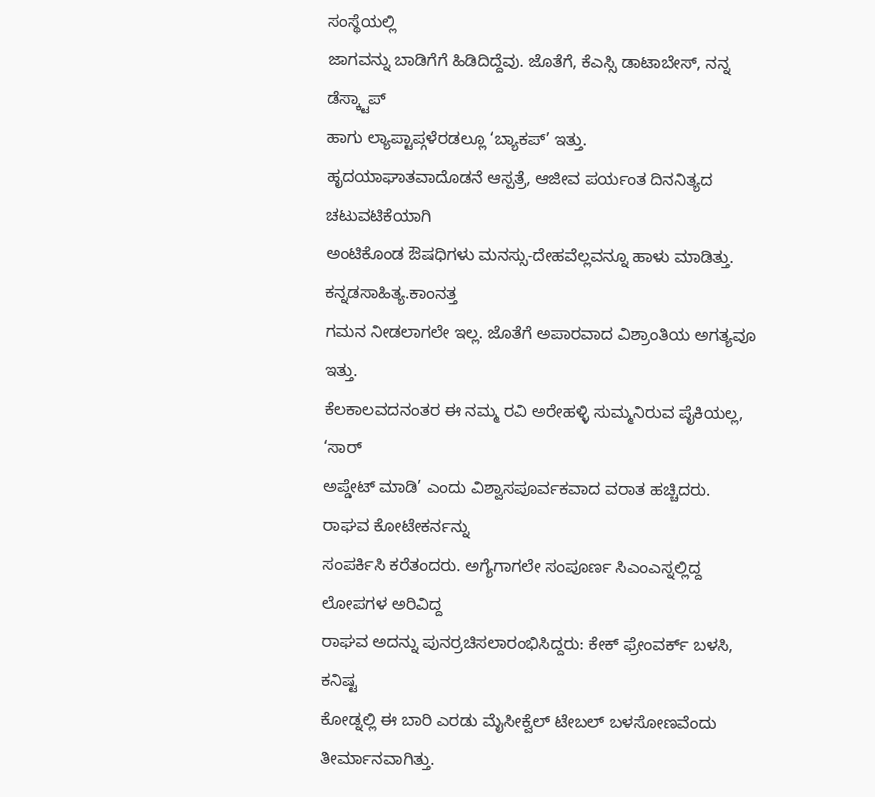ಸಂಸ್ಥೆಯಲ್ಲಿ
ಜಾಗವನ್ನು ಬಾಡಿಗೆಗೆ ಹಿಡಿದಿದ್ದೆವು. ಜೊತೆಗೆ, ಕೆಎಸ್ಸಿ ಡಾಟಾಬೇಸ್, ನನ್ನ ಡೆಸ್ಕ್ಟಾಪ್
ಹಾಗು ಲ್ಯಾಪ್ಟಾಪ್ಗಳೆರಡಲ್ಲೂ ‘ಬ್ಯಾಕಪ್’ ಇತ್ತು.
ಹೃದಯಾಘಾತವಾದೊಡನೆ ಆಸ್ಪತ್ರೆ, ಆಜೀವ ಪರ್ಯಂತ ದಿನನಿತ್ಯದ ಚಟುವಟಿಕೆಯಾಗಿ
ಅಂಟಿಕೊಂಡ ಔಷಧಿಗಳು ಮನಸ್ಸು-ದೇಹವೆಲ್ಲವನ್ನೂ ಹಾಳು ಮಾಡಿತ್ತು. ಕನ್ನಡಸಾಹಿತ್ಯ.ಕಾಂನತ್ತ
ಗಮನ ನೀಡಲಾಗಲೇ ಇಲ್ಲ. ಜೊತೆಗೆ ಅಪಾರವಾದ ವಿಶ್ರಾಂತಿಯ ಅಗತ್ಯವೂ ಇತ್ತು.
ಕೆಲಕಾಲವದನಂತರ ಈ ನಮ್ಮ ರವಿ ಅರೇಹಳ್ಳಿ ಸುಮ್ಮನಿರುವ ಪೈಕಿಯಲ್ಲ, ‘ಸಾರ್
ಅಪ್ಡೇಟ್ ಮಾಡಿ’ ಎಂದು ವಿಶ್ವಾಸಪೂರ್ವಕವಾದ ವರಾತ ಹಚ್ಚಿದರು. ರಾಘವ ಕೋಟೇಕರ್ನನ್ನು
ಸಂಪರ್ಕಿಸಿ ಕರೆತಂದರು. ಅಗ್ಯೆಗಾಗಲೇ ಸಂಪೂರ್ಣ ಸಿಎಂಎಸ್ನಲ್ಲಿದ್ದ ಲೋಪಗಳ ಅರಿವಿದ್ದ
ರಾಘವ ಅದನ್ನು ಪುನರ್ರಚಿಸಲಾರಂಭಿಸಿದ್ದರು: ಕೇಕ್ ಫ್ರೇಂವರ್ಕ್ ಬಳಸಿ, ಕನಿಷ್ಟ
ಕೋಡ್ನಲ್ಲಿ ಈ ಬಾರಿ ಎರಡು ಮೈಸೀಕ್ವೆಲ್ ಟೇಬಲ್ ಬಳಸೋಣವೆಂದು ತೀರ್ಮಾನವಾಗಿತ್ತು.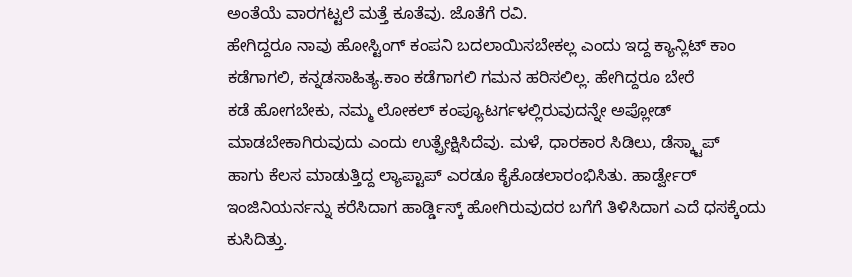ಅಂತೆಯೆ ವಾರಗಟ್ಟಲೆ ಮತ್ತೆ ಕೂತೆವು. ಜೊತೆಗೆ ರವಿ.
ಹೇಗಿದ್ದರೂ ನಾವು ಹೋಸ್ಟಿಂಗ್ ಕಂಪನಿ ಬದಲಾಯಿಸಬೇಕಲ್ಲ ಎಂದು ಇದ್ದ ಕ್ಯಾನ್ಲಿಟ್ ಕಾಂ
ಕಡೆಗಾಗಲಿ, ಕನ್ನಡಸಾಹಿತ್ಯ.ಕಾಂ ಕಡೆಗಾಗಲಿ ಗಮನ ಹರಿಸಲಿಲ್ಲ. ಹೇಗಿದ್ದರೂ ಬೇರೆ
ಕಡೆ ಹೋಗಬೇಕು, ನಮ್ಮ ಲೋಕಲ್ ಕಂಪ್ಯೂಟರ್ಗಳಲ್ಲಿರುವುದನ್ನೇ ಅಪ್ಲೋಡ್
ಮಾಡಬೇಕಾಗಿರುವುದು ಎಂದು ಉತ್ಪ್ರೇಕ್ಷಿಸಿದೆವು. ಮಳೆ, ಧಾರಕಾರ ಸಿಡಿಲು, ಡೆಸ್ಕ್ಟಾಪ್
ಹಾಗು ಕೆಲಸ ಮಾಡುತ್ತಿದ್ದ ಲ್ಯಾಪ್ಟಾಪ್ ಎರಡೂ ಕೈಕೊಡಲಾರಂಭಿಸಿತು. ಹಾರ್ಡ್ವೇರ್
ಇಂಜಿನಿಯರ್ನನ್ನು ಕರೆಸಿದಾಗ ಹಾರ್ಡ್ಡಿಸ್ಕ್ ಹೋಗಿರುವುದರ ಬಗೆಗೆ ತಿಳಿಸಿದಾಗ ಎದೆ ಧಸಕ್ಕೆಂದು
ಕುಸಿದಿತ್ತು.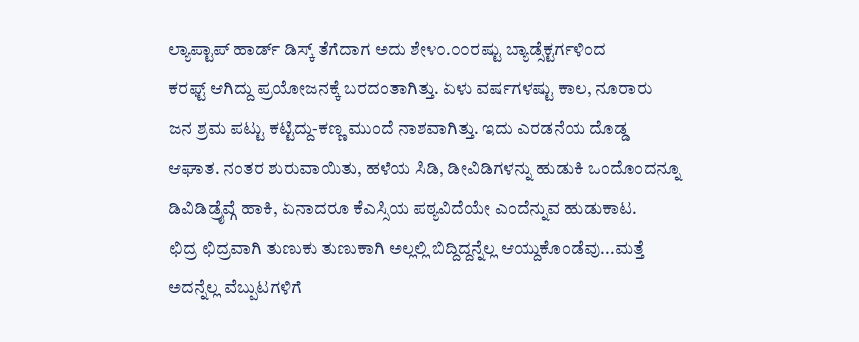ಲ್ಯಾಪ್ಟಾಪ್ ಹಾರ್ಡ್ ಡಿಸ್ಕ್ ತೆಗೆದಾಗ ಅದು ಶೇ೪೦.೦೦ರಷ್ಟು ಬ್ಯಾಡ್ಸೆಕ್ಟರ್ಗಳಿಂದ
ಕರಫ್ಟ್ ಆಗಿದ್ದು ಪ್ರಯೋಜನಕ್ಕೆ ಬರದಂತಾಗಿತ್ತು. ಏಳು ವರ್ಷಗಳಷ್ಟು ಕಾಲ, ನೂರಾರು
ಜನ ಶ್ರಮ ಪಟ್ಟು ಕಟ್ಟಿದ್ದು-ಕಣ್ಣ ಮುಂದೆ ನಾಶವಾಗಿತ್ತು. ಇದು ಎರಡನೆಯ ದೊಡ್ಡ
ಆಘಾತ. ನಂತರ ಶುರುವಾಯಿತು, ಹಳೆಯ ಸಿಡಿ, ಡೀವಿಡಿಗಳನ್ನು ಹುಡುಕಿ ಒಂದೊಂದನ್ನೂ
ಡಿವಿಡಿಡ್ರೈವ್ಗೆ ಹಾಕಿ, ಏನಾದರೂ ಕೆಎಸ್ಸಿಯ ಪಠ್ಯವಿದೆಯೇ ಎಂದೆನ್ನುವ ಹುಡುಕಾಟ.
ಛಿದ್ರ ಛಿದ್ರವಾಗಿ ತುಣುಕು ತುಣುಕಾಗಿ ಅಲ್ಲಲ್ಲಿ ಬಿದ್ದಿದ್ದನ್ನೆಲ್ಲ ಆಯ್ದುಕೊಂಡೆವು...ಮತ್ತೆ
ಅದನ್ನೆಲ್ಲ ವೆಬ್ಪುಟಗಳಿಗೆ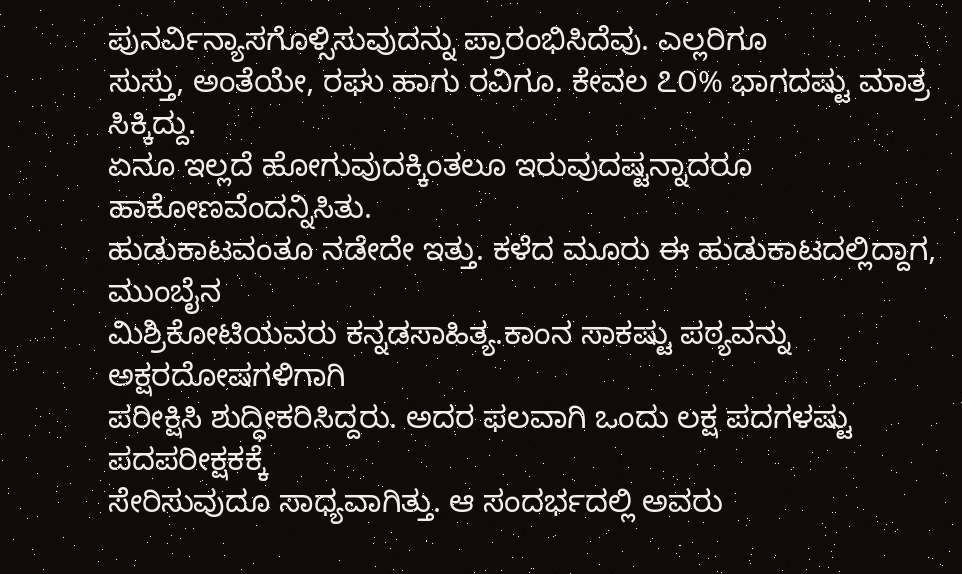ಪುನರ್ವಿನ್ಯಾಸಗೊಳ್ಸಿಸುವುದನ್ನು ಪ್ರಾರಂಭಿಸಿದೆವು. ಎಲ್ಲರಿಗೂ
ಸುಸ್ತು, ಅಂತೆಯೇ, ರಘು ಹಾಗು ರವಿಗೂ. ಕೇವಲ ೭೦% ಭಾಗದಷ್ಟು ಮಾತ್ರ ಸಿಕ್ಕಿದ್ದು.
ಏನೂ ಇಲ್ಲದೆ ಹೋಗುವುದಕ್ಕಿಂತಲೂ ಇರುವುದಷ್ಟನ್ನಾದರೂ ಹಾಕೋಣವೆಂದನ್ನಿಸಿತು.
ಹುಡುಕಾಟವಂತೂ ನಡೇದೇ ಇತ್ತು. ಕಳೆದ ಮೂರು ಈ ಹುಡುಕಾಟದಲ್ಲಿದ್ದಾಗ, ಮುಂಬೈನ
ಮಿಶ್ರಿಕೋಟಿಯವರು ಕನ್ನಡಸಾಹಿತ್ಯ.ಕಾಂನ ಸಾಕಷ್ಟು ಪಠ್ಯವನ್ನು ಅಕ್ಷರದೋಷಗಳಿಗಾಗಿ
ಪರೀಕ್ಷಿಸಿ ಶುದ್ಧೀಕರಿಸಿದ್ದರು. ಅದರ ಫಲವಾಗಿ ಒಂದು ಲಕ್ಷ ಪದಗಳಷ್ಟು ಪದಪರೀಕ್ಷಕಕ್ಕೆ
ಸೇರಿಸುವುದೂ ಸಾಧ್ಯವಾಗಿತ್ತು. ಆ ಸಂದರ್ಭದಲ್ಲಿ ಅವರು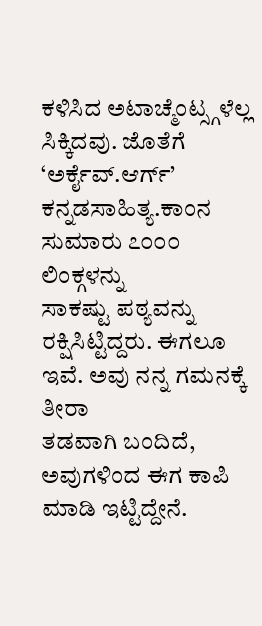ಕಳಿಸಿದ ಅಟಾಚ್ಮೆಂಟ್ಸ್ಗಳೆಲ್ಲ
ಸಿಕ್ಕಿದವು. ಜೊತೆಗೆ ‘ಅರ್ಕೈವ್.ಆರ್ಗ್’ ಕನ್ನಡಸಾಹಿತ್ಯ.ಕಾಂನ ಸುಮಾರು ೭೦೦೦ ಲಿಂಕ್ಗಳನ್ನು
ಸಾಕಷ್ಟು ಪಠ್ಯವನ್ನು ರಕ್ಷಿಸಿಟ್ಟಿದ್ದರು. ಈಗಲೂ ಇವೆ. ಅವು ನನ್ನ ಗಮನಕ್ಕೆ ತೀರಾ
ತಡವಾಗಿ ಬಂದಿದೆ, ಅವುಗಳಿಂದ ಈಗ ಕಾಪಿ ಮಾಡಿ ಇಟ್ಟಿದ್ದೇನೆ.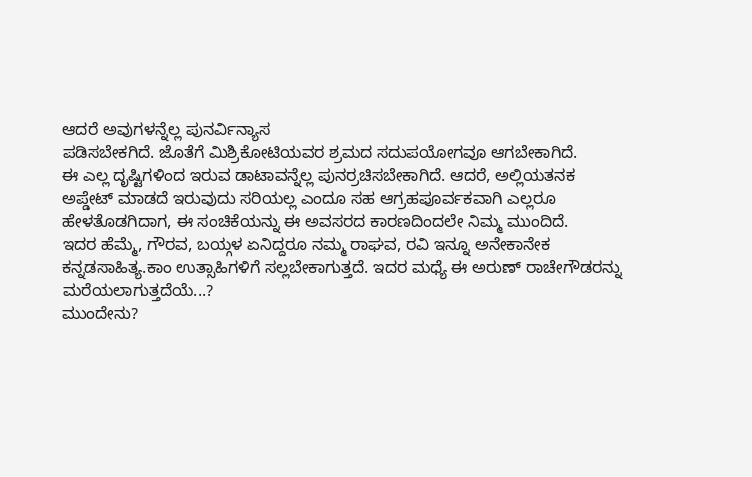ಆದರೆ ಅವುಗಳನ್ನೆಲ್ಲ ಪುನರ್ವಿನ್ಯಾಸ
ಪಡಿಸಬೇಕಗಿದೆ. ಜೊತೆಗೆ ಮಿಶ್ರಿಕೋಟಿಯವರ ಶ್ರಮದ ಸದುಪಯೋಗವೂ ಆಗಬೇಕಾಗಿದೆ.
ಈ ಎಲ್ಲ ದೃಷ್ಟಿಗಳಿಂದ ಇರುವ ಡಾಟಾವನ್ನೆಲ್ಲ ಪುನರ್ರಚಿಸಬೇಕಾಗಿದೆ. ಆದರೆ, ಅಲ್ಲಿಯತನಕ
ಅಪ್ಡೇಟ್ ಮಾಡದೆ ಇರುವುದು ಸರಿಯಲ್ಲ ಎಂದೂ ಸಹ ಆಗ್ರಹಪೂರ್ವಕವಾಗಿ ಎಲ್ಲರೂ
ಹೇಳತೊಡಗಿದಾಗ, ಈ ಸಂಚಿಕೆಯನ್ನು ಈ ಅವಸರದ ಕಾರಣದಿಂದಲೇ ನಿಮ್ಮ ಮುಂದಿದೆ.
ಇದರ ಹೆಮ್ಮೆ, ಗೌರವ, ಬಯ್ಗಳ ಏನಿದ್ದರೂ ನಮ್ಮ ರಾಘವ, ರವಿ ಇನ್ನೂ ಅನೇಕಾನೇಕ
ಕನ್ನಡಸಾಹಿತ್ಯ.ಕಾಂ ಉತ್ಸಾಹಿಗಳಿಗೆ ಸಲ್ಲಬೇಕಾಗುತ್ತದೆ. ಇದರ ಮಧ್ಯೆ ಈ ಅರುಣ್ ರಾಚೇಗೌಡರನ್ನು
ಮರೆಯಲಾಗುತ್ತದೆಯೆ...?
ಮುಂದೇನು?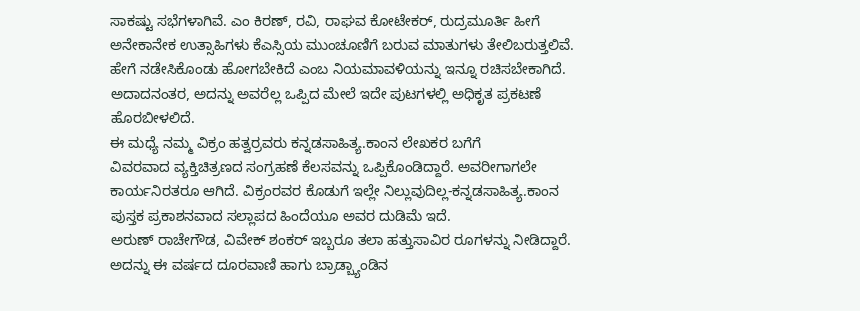ಸಾಕಷ್ಟು ಸಭೆಗಳಾಗಿವೆ. ಎಂ ಕಿರಣ್, ರವಿ, ರಾಘವ ಕೋಟೇಕರ್, ರುದ್ರಮೂರ್ತಿ ಹೀಗೆ
ಅನೇಕಾನೇಕ ಉತ್ಸಾಹಿಗಳು ಕೆಎಸ್ಸಿಯ ಮುಂಚೂಣಿಗೆ ಬರುವ ಮಾತುಗಳು ತೇಲಿಬರುತ್ತಲಿವೆ.
ಹೇಗೆ ನಡೇಸಿಕೊಂಡು ಹೋಗಬೇಕಿದೆ ಎಂಬ ನಿಯಮಾವಳಿಯನ್ನು ಇನ್ನೂ ರಚಿಸಬೇಕಾಗಿದೆ.
ಅದಾದನಂತರ, ಅದನ್ನು ಅವರೆಲ್ಲ ಒಪ್ಪಿದ ಮೇಲೆ ಇದೇ ಪುಟಗಳಲ್ಲಿ ಅಧಿಕೃತ ಪ್ರಕಟಣೆ
ಹೊರಬೀಳಲಿದೆ.
ಈ ಮಧ್ಯೆ ನಮ್ಮ ವಿಕ್ರಂ ಹತ್ವರ್ರವರು ಕನ್ನಡಸಾಹಿತ್ಯ.ಕಾಂನ ಲೇಖಕರ ಬಗೆಗೆ
ವಿವರವಾದ ವ್ಯಕ್ತಿಚಿತ್ರಣದ ಸಂಗ್ರಹಣೆ ಕೆಲಸವನ್ನು ಒಪ್ಪಿಕೊಂಡಿದ್ದಾರೆ. ಅವರೀಗಾಗಲೇ
ಕಾರ್ಯನಿರತರೂ ಆಗಿದೆ. ವಿಕ್ರಂರವರ ಕೊಡುಗೆ ಇಲ್ಲೇ ನಿಲ್ಲುವುದಿಲ್ಲ-ಕನ್ನಡಸಾಹಿತ್ಯ.ಕಾಂನ
ಪುಸ್ತಕ ಪ್ರಕಾಶನವಾದ ಸಲ್ಲಾಪದ ಹಿಂದೆಯೂ ಅವರ ದುಡಿಮೆ ಇದೆ.
ಅರುಣ್ ರಾಚೇಗೌಡ, ವಿವೇಕ್ ಶಂಕರ್ ಇಬ್ಬರೂ ತಲಾ ಹತ್ತುಸಾವಿರ ರೂಗಳನ್ನು ನೀಡಿದ್ದಾರೆ.
ಅದನ್ನು ಈ ವರ್ಷದ ದೂರವಾಣಿ ಹಾಗು ಬ್ರಾಡ್ಬ್ಯಾಂಡಿನ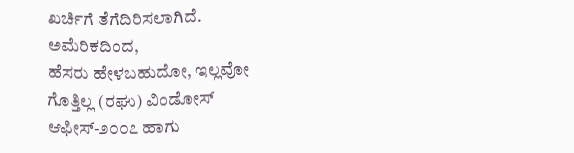ಖರ್ಚಿಗೆ ತೆಗೆದಿರಿಸಲಾಗಿದೆ. ಅಮೆರಿಕದಿಂದ,
ಹೆಸರು ಹೇಳಬಹುದೋ, ಇಲ್ಲವೋ ಗೊತ್ತಿಲ್ಲ (ರಘು) ವಿಂಡೋಸ್ ಆಫೀಸ್-೨೦೦೭ ಹಾಗು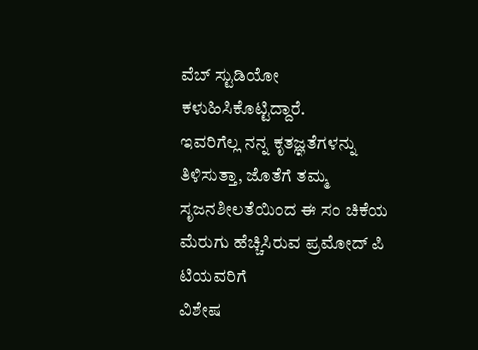ವೆಬ್ ಸ್ಟುಡಿಯೋ ಕಳುಹಿಸಿಕೊಟ್ಟಿದ್ದಾರೆ.
ಇವರಿಗೆಲ್ಲ ನನ್ನ ಕೃತಜ್ಞತೆಗಳನ್ನು ತಿಳಿಸುತ್ತಾ, ಜೊತೆಗೆ ತಮ್ಮ
ಸೃಜನಶೀಲತೆಯಿಂದ ಈ ಸಂ ಚಿಕೆಯ ಮೆರುಗು ಹೆಚ್ಚಿಸಿರುವ ಪ್ರಮೋದ್ ಪಿ ಟಿಯವರಿಗೆ
ವಿಶೇಷ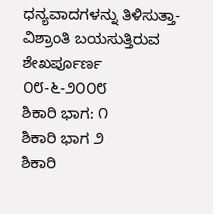ಧನ್ಯವಾದಗಳನ್ನು ತಿಳಿಸುತ್ತಾ- ವಿಶ್ರಾಂತಿ ಬಯಸುತ್ತಿರುವ
ಶೇಖರ್ಪೂರ್ಣ
೦೮-೬-೨೦೦೮
ಶಿಕಾರಿ ಭಾಗ: ೧
ಶಿಕಾರಿ ಭಾಗ ೨
ಶಿಕಾರಿ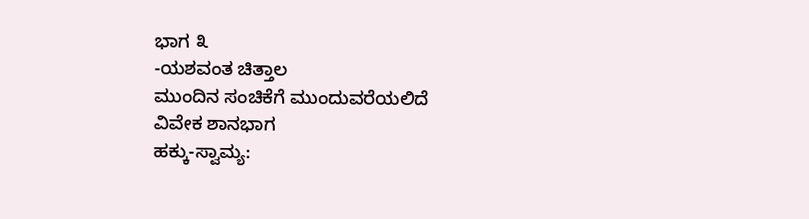ಭಾಗ ೩
-ಯಶವಂತ ಚಿತ್ತಾಲ
ಮುಂದಿನ ಸಂಚಿಕೆಗೆ ಮುಂದುವರೆಯಲಿದೆ
ವಿವೇಕ ಶಾನಭಾಗ
ಹಕ್ಕು-ಸ್ವಾಮ್ಯ: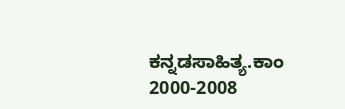ಕನ್ನಡಸಾಹಿತ್ಯ.ಕಾಂ 2000-2008